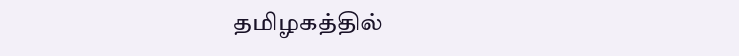தமிழகத்தில்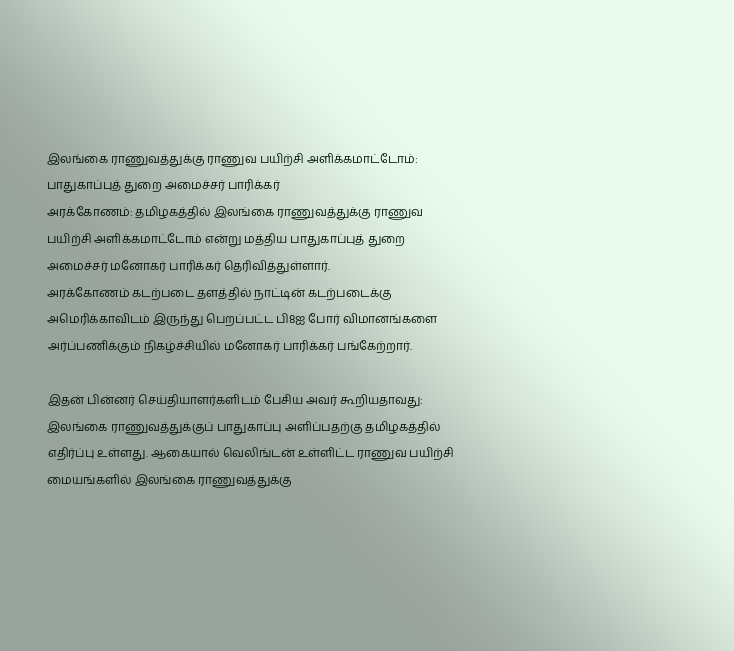இலங்கை ராணுவத்துக்கு ராணுவ பயிற்சி அளிக்கமாட்டோம்: பாதுகாப்புத் துறை அமைச்சர் பாரிக்கர்
அரக்கோணம்: தமிழகத்தில் இலங்கை ராணுவத்துக்கு ராணுவ பயிற்சி அளிக்கமாட்டோம் என்று மத்திய பாதுகாப்புத் துறை அமைச்சர் மனோகர் பாரிக்கர் தெரிவித்துள்ளார்.
அரக்கோணம் கடற்படை தளத்தில் நாட்டின் கடற்படைக்கு அமெரிக்காவிடம் இருந்து பெறப்பட்ட பி8ஐ போர் விமானங்களை அர்ப்பணிக்கும் நிகழ்ச்சியில் மனோகர் பாரிக்கர் பங்கேற்றார்.

இதன் பின்னர் செய்தியாளர்களிடம் பேசிய அவர் கூறியதாவது:
இலங்கை ராணுவத்துக்குப் பாதுகாப்பு அளிப்பதற்கு தமிழகத்தில் எதிர்ப்பு உள்ளது. ஆகையால் வெலிங்டன் உள்ளிட்ட ராணுவ பயிற்சி மையங்களில் இலங்கை ராணுவத்துக்கு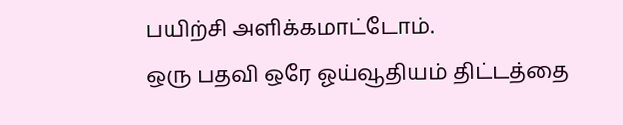பயிற்சி அளிக்கமாட்டோம்.
ஒரு பதவி ஒரே ஓய்வூதியம் திட்டத்தை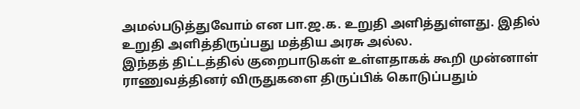அமல்படுத்துவோம் என பா.ஜ.க. உறுதி அளித்துள்ளது. இதில் உறுதி அளித்திருப்பது மத்திய அரசு அல்ல.
இந்தத் திட்டத்தில் குறைபாடுகள் உள்ளதாகக் கூறி முன்னாள் ராணுவத்தினர் விருதுகளை திருப்பிக் கொடுப்பதும்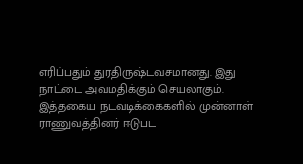எரிப்பதும் துரதிருஷ்டவசமானது. இது நாட்டை அவமதிக்கும் செயலாகும்.
இத்தகைய நடவடிக்கைகளில் முன்னாள் ராணுவத்தினர் ஈடுபட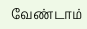வேண்டாம்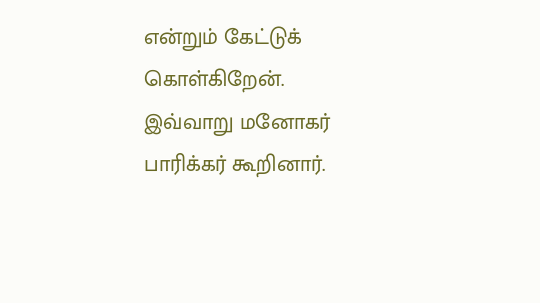என்றும் கேட்டுக் கொள்கிறேன்.
இவ்வாறு மனோகர் பாரிக்கர் கூறினார்.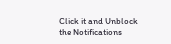Click it and Unblock the Notifications